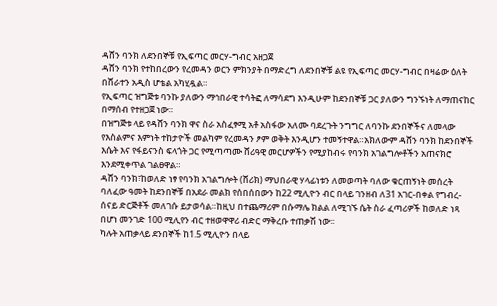ዳሸን ባንክ ለደንበኞቹ የኢፍጣር መርሃ-ግብር አዘጋጀ
ዳሸን ባንክ የተከበረውን የረመዳን ወርን ምክንያት በማድረግ ለደንበኞቹ ልዩ የኢፍጣር መርሃ-ግብር በዛሬው ዕለት በሸራተን አዲስ ሆቴል አካሂዷል።
የኢፍጣር ዝግጅቱ ባንኩ ያለውን ማኅበራዊ ተሳትፎ ለማሳደግ እንዲሁም ከደንበኞቹ ጋር ያለውን ግንኙነት ለማጠናከር በማሰብ የተዘጋጀ ነው።
በዝግጅቱ ላይ የዳሸን ባንክ ዋና ስራ አስፈፃሚ አቶ አስፋው አለሙ ባደረጉት ንግግር ለባንኩ ደንበኞችና ለመላው የእስልምና እምነት ተከታዮች መልካም የረመዳን ፆም ወቅት እንዲሆን ተመኝተዋል።አክለውም ዳሸን ባንክ ከደንበኞች እሴት እና የፋይናንስ ፍላጎት ጋር የሚጣጣሙ ሸሪዓዊ መርሆዎችን የሚያከብሩ የባንክ አገልግሎቶችን አጠናክሮ እንደሚቀጥል ገልፀዋል።
ዳሸን ባንክ፣ከወለድ ነፃ የባንክ አገልግሎት (ሸሪክ) ማህበራዊ ሃላፊነቱን ለመወጣት ባለው ቁርጠኝነት መሰረት ባለፈው ዓመት ከደንበኞቹ በአደራ መልክ የሰበሰበውን ከ22 ሚሊዮን ብር በላይ ገንዘብ ለ31 አገር-በቀል የግብረ-ሰናይ ድርጅቶች መለገሱ ይታወሳል።ከዚህ በተጨማሪም በሱማሌ ክልል ለሚገኙ ሴት ስራ ፈጣሪዎች ከወለድ ነጻ በሆነ መንገድ 100 ሚሊየን ብር ተዘወዋዋሪ ብድር ማቅረቡ ተጠቃሽ ነው፡፡
ካሉት አጠቃላይ ደንበኞች ከ1.5 ሚሊዮን በላይ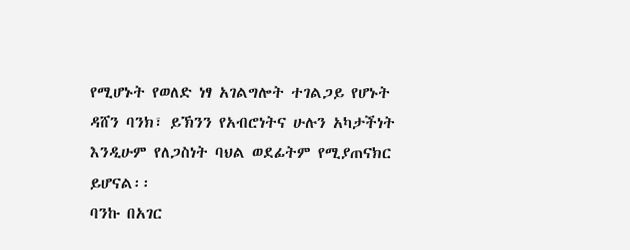የሚሆኑት የወለድ ነፃ አገልግሎት ተገልጋይ የሆኑት ዳሸን ባንክ፣ ይኽንን የአብሮነትና ሁሉን አካታችነት እንዲሁም የለጋስነት ባህል ወደፊትም የሚያጠናክር ይሆናል፡፡
ባንኩ በአገር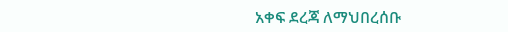አቀፍ ደረጃ ለማህበረሰቡ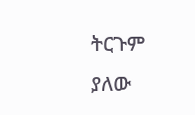ትርጉም ያለው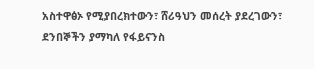አስተዋፅኦ የሚያበረክተውን፣ ሸሪዓህን መሰረት ያደረገውን፣ ደንበኞችን ያማካለ የፋይናንስ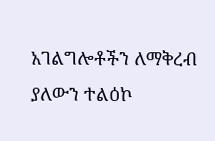አገልግሎቶችን ለማቅረብ ያለውን ተልዕኮ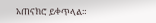አጠናክሮ ይቀጥላል።